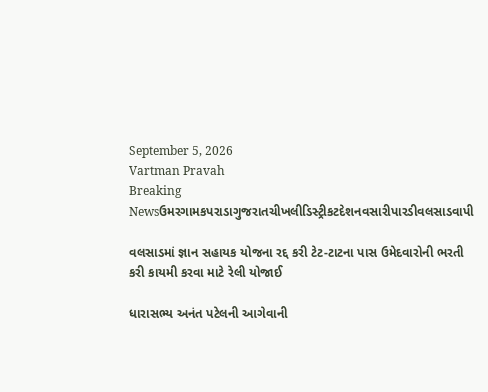September 5, 2026
Vartman Pravah
Breaking Newsઉમરગામકપરાડાગુજરાતચીખલીડિસ્ટ્રીકટદેશનવસારીપારડીવલસાડવાપી

વલસાડમાં જ્ઞાન સહાયક યોજના રદ્દ કરી ટેટ-ટાટના પાસ ઉમેદવારોની ભરતી કરી કાયમી કરવા માટે રેલી યોજાઈ

ધારાસભ્‍ય અનંત પટેલની આગેવાની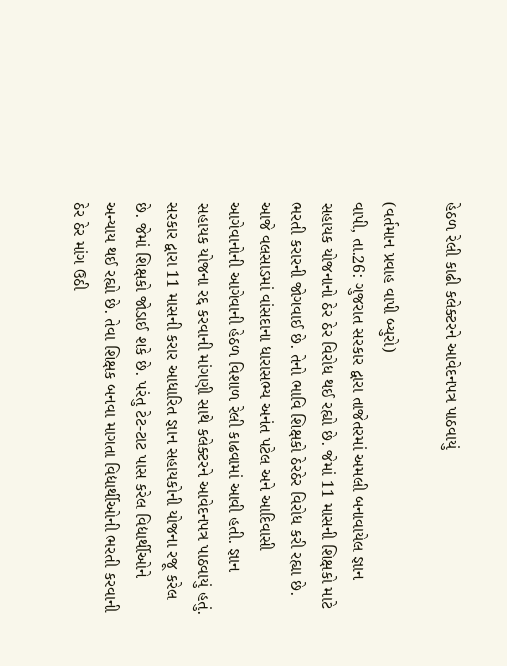હેઠળ રેલી કાઢી કલેક્‍ટરને આવેદનપત્ર પાઠવાયું

(વર્તમાન પ્રવાહ વાપી બ્‍યુરો)
વાપી, તા.26: ગુજરાત સરકાર દ્વારા તાજેતરમાં અમલી બનાવાયેલ જ્ઞાન સહાયક યોજનાનો ઠેર ઠેર વિરોધ થઈ રહ્યો છે. જેમાં 11 માસની શિક્ષકો માટે ભરતી કરારની જોગવાઈ છે. તેનો ભાવિ શિક્ષકો ઠેરઠેર વિરોધ કરી રહ્યા છે. આજે વલસાડમાં વાંસદાના ધારાસભ્‍ય અનંત પટેલ અને આદિવાસી આગેવાનોની આગેવાની હેઠળ વિશાળ રેલી કાઢવામાં આવી હતી. જ્ઞાન સહાયક યોજના રદ્દ કરવાની માંગણી સાથે કલેક્‍ટરને આવેદનપત્ર પાઠવાયું હતું.
સરકાર દ્વારા 11 માસની કરાર આધારિત જ્ઞાન સહાયકોની યોજના રજૂ કરેલ છે. જેમાં શિક્ષકો જોડાઈ શકે છે. પરંતુ ટેટ-ટાટ પાસ કરેલ વિદ્યાર્થીઓને અન્‍યાય થઈ રહ્યો છે. તેવા શિક્ષક બનવા માગતા વિદ્યાર્થીઓની ભરતી કરવાની ઠેર ઠેર માંગ ઉઠી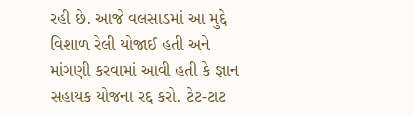રહી છે. આજે વલસાડમાં આ મુદ્દે વિશાળ રેલી યોજાઈ હતી અને માંગણી કરવામાં આવી હતી કે જ્ઞાન સહાયક યોજના રદ્દ કરો. ટેટ-ટાટ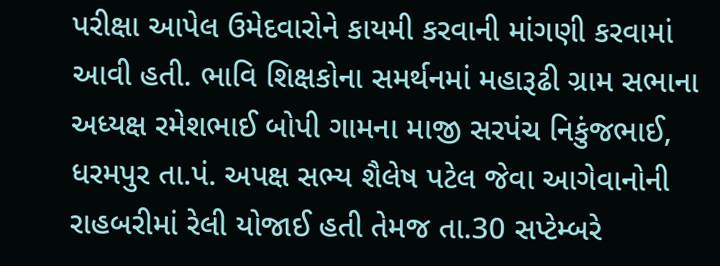પરીક્ષા આપેલ ઉમેદવારોને કાયમી કરવાની માંગણી કરવામાં આવી હતી. ભાવિ શિક્ષકોના સમર્થનમાં મહારૂઢી ગ્રામ સભાના અધ્‍યક્ષ રમેશભાઈ બોપી ગામના માજી સરપંચ નિકુંજભાઈ, ધરમપુર તા.પં. અપક્ષ સભ્‍ય શૈલેષ પટેલ જેવા આગેવાનોની રાહબરીમાં રેલી યોજાઈ હતી તેમજ તા.30 સપ્‍ટેમ્‍બરે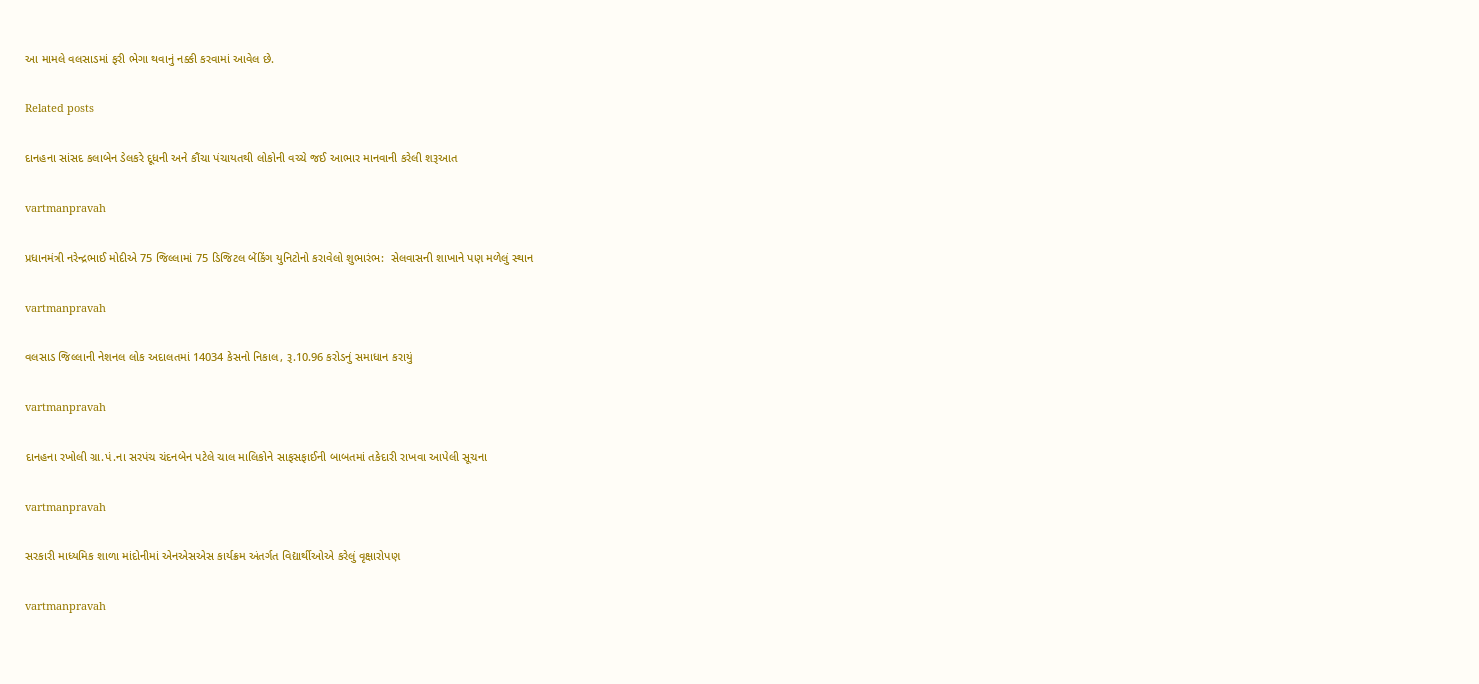આ મામલે વલસાડમાં ફરી ભેગા થવાનું નક્કી કરવામાં આવેલ છે.

Related posts

દાનહના સાંસદ કલાબેન ડેલકરે દૂધની અને કૌંચા પંચાયતથી લોકોની વચ્‍ચે જઈ આભાર માનવાની કરેલી શરૂઆત

vartmanpravah

પ્રધાનમંત્રી નરેન્‍દ્રભાઈ મોદીએ 75 જિલ્લામાં 75 ડિજિટલ બેંકિંગ યુનિટોનો કરાવેલો શુભારંભ:  સેલવાસની શાખાને પણ મળેલું સ્થાન

vartmanpravah

વલસાડ જિલ્લાની નેશનલ લોક અદાલતમાં 14034 કેસનો નિકાલ, રૂ.10.96 કરોડનું સમાધાન કરાયું

vartmanpravah

દાનહના રખોલી ગ્રા.પં.ના સરપંચ ચંદનબેન પટેલે ચાલ માલિકોને સાફસફાઈની બાબતમાં તકેદારી રાખવા આપેલી સૂચના

vartmanpravah

સરકારી માધ્‍યમિક શાળા માંદોનીમાં એનએસએસ કાર્યક્રમ અંતર્ગત વિદ્યાર્થીઓએ કરેલું વૃક્ષારોપણ

vartmanpravah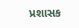પ્રશાસક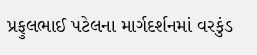પ્રફુલભાઈ પટેલના માર્ગદર્શનમાં વરકુંડ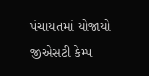પંચાયતમાં યોજાયો જીએસટી કેમ્‍પ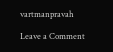vartmanpravah

Leave a Comment